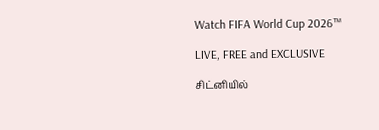Watch FIFA World Cup 2026™

LIVE, FREE and EXCLUSIVE

சிட்னியில்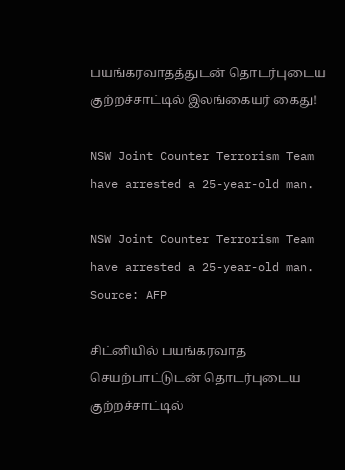பயங்கரவாதத்துடன் தொடர்புடைய குற்றச்சாட்டில் இலங்கையர் கைது!

NSW Joint Counter Terrorism Team have arrested a 25-year-old man.

NSW Joint Counter Terrorism Team have arrested a 25-year-old man. Source: AFP

சிட்னியில் பயங்கரவாத செயற்பாட்டுடன் தொடர்புடைய குற்றச்சாட்டில்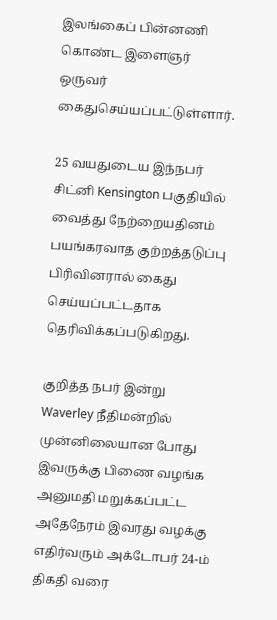இலங்கைப் பின்னணி கொண்ட இளைஞர் ஒருவர் கைதுசெய்யப்பட்டுள்ளார்.

25 வயதுடைய இந்நபர் சிட்னி Kensington பகுதியில் வைத்து நேற்றையதினம் பயங்கரவாத குற்றத்தடுப்பு பிரிவினரால் கைது செய்யப்பட்டதாக தெரிவிக்கப்படுகிறது.

குறித்த நபர் இன்று Waverley நீதிமன்றில் முன்னிலையான போது இவருக்கு பிணை வழங்க அனுமதி மறுக்கப்பட்ட அதேநேரம் இவரது வழக்கு எதிர்வரும் அக்டோபர் 24-ம் திகதி வரை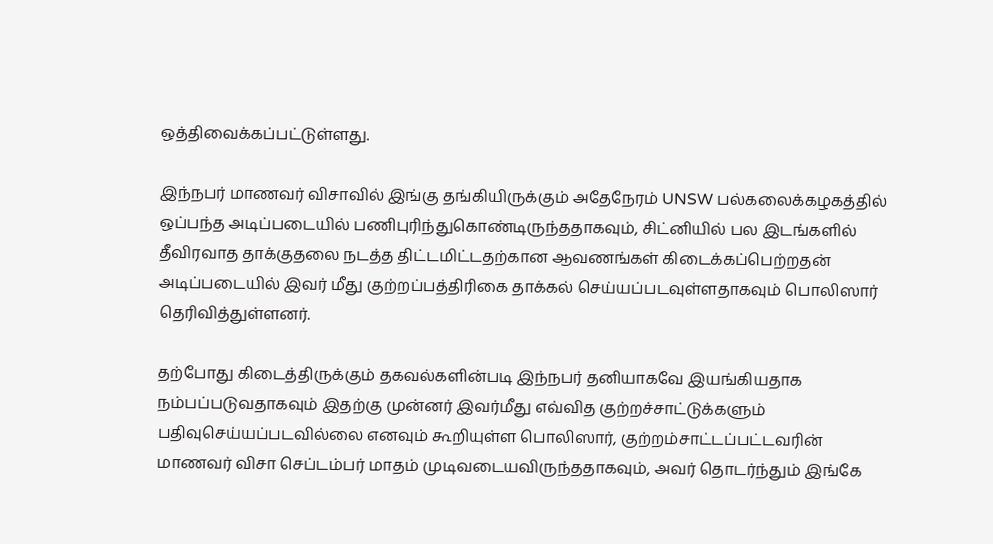ஒத்திவைக்கப்பட்டுள்ளது.

இந்நபர் மாணவர் விசாவில் இங்கு தங்கியிருக்கும் அதேநேரம் UNSW பல்கலைக்கழகத்தில் ஒப்பந்த அடிப்படையில் பணிபுரிந்துகொண்டிருந்ததாகவும், சிட்னியில் பல இடங்களில் தீவிரவாத தாக்குதலை நடத்த திட்டமிட்டதற்கான ஆவணங்கள் கிடைக்கப்பெற்றதன் அடிப்படையில் இவர் மீது குற்றப்பத்திரிகை தாக்கல் செய்யப்படவுள்ளதாகவும் பொலிஸார் தெரிவித்துள்ளனர்.

தற்போது கிடைத்திருக்கும் தகவல்களின்படி இந்நபர் தனியாகவே இயங்கியதாக நம்பப்படுவதாகவும் இதற்கு முன்னர் இவர்மீது எவ்வித குற்றச்சாட்டுக்களும் பதிவுசெய்யப்படவில்லை எனவும் கூறியுள்ள பொலிஸார், குற்றம்சாட்டப்பட்டவரின் மாணவர் விசா செப்டம்பர் மாதம் முடிவடையவிருந்ததாகவும், அவர் தொடர்ந்தும் இங்கே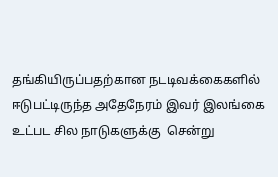தங்கியிருப்பதற்கான நடடிவக்கைகளில் ஈடுபட்டிருந்த அதேநேரம் இவர் இலங்கை உட்பட சில நாடுகளுக்கு  சென்று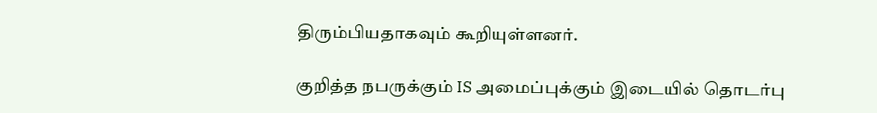திரும்பியதாகவும் கூறியுள்ளனர்.

குறித்த நபருக்கும் IS அமைப்புக்கும் இடையில் தொடர்பு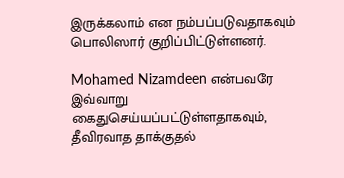இருக்கலாம் என நம்பப்படுவதாகவும் பொலிஸார் குறிப்பிட்டுள்ளனர்.

Mohamed Nizamdeen என்பவரே இவ்வாறு கைதுசெய்யப்பட்டுள்ளதாகவும், தீவிரவாத தாக்குதல்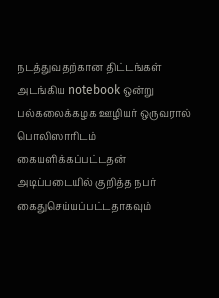நடத்துவதற்கான திட்டங்கள் அடங்கிய notebook ஒன்று பல்கலைக்கழக ஊழியர் ஒருவரால் பொலிஸாரிடம் கையளிக்கப்பட்டதன் அடிப்படையில் குறித்த நபர் கைதுசெய்யப்பட்டதாகவும்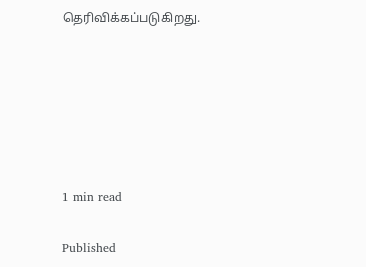தெரிவிக்கப்படுகிறது.






1 min read

Published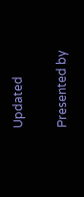Updated

Presented by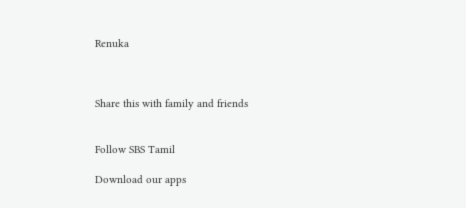Renuka



Share this with family and friends


Follow SBS Tamil

Download our apps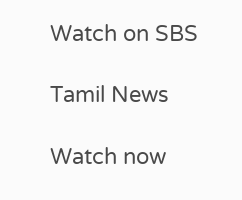Watch on SBS

Tamil News

Watch now